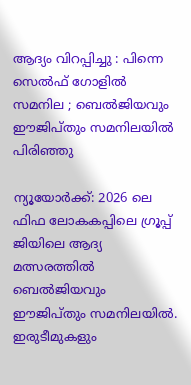ആദ്യം വിറപ്പിച്ചു : പിന്നെ സെൽഫ് ഗോളിൽ സമനില ; ബെല്‍ജിയവും ഈജിപ്തും സമനിലയില്‍ പിരിഞ്ഞു

ന്യൂയോർക്ക്: 2026 ലെ ഫിഫ ലോകകപ്പിലെ ഗ്രൂപ്പ് ജിയിലെ ആദ്യ മത്സരത്തില്‍ ബെല്‍ജിയവും ഈജിപ്തും സമനിലയില്‍. ഇരുടീമുകളും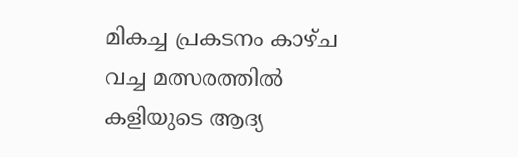മികച്ച പ്രകടനം കാഴ്ച വച്ച മത്സരത്തില്‍ കളിയുടെ ആദ്യ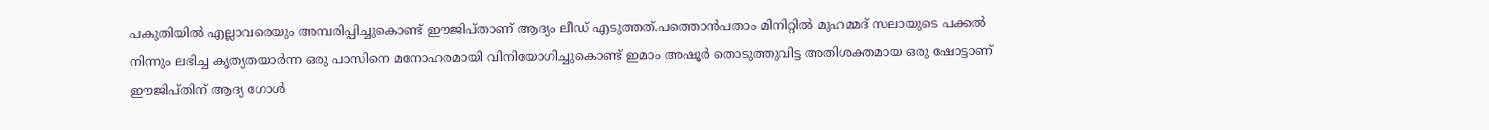പകുതിയില്‍ എല്ലാവരെയും അമ്പരിപ്പിച്ചുകൊണ്ട് ഈജിപ്താണ് ആദ്യം ലീഡ് എടുത്തത്.പത്തൊൻപതാം മിനിറ്റില്‍ മുഹമ്മദ് സലായുടെ പക്കല്‍ നിന്നും ലഭിച്ച കൃത്യതയാർന്ന ഒരു പാസിനെ മനോഹരമായി വിനിയോഗിച്ചുകൊണ്ട് ഇമാം അഷൂർ തൊടുത്തുവിട്ട അതിശക്തമായ ഒരു ഷോട്ടാണ് ഈജിപ്തിന് ആദ്യ ഗോള്‍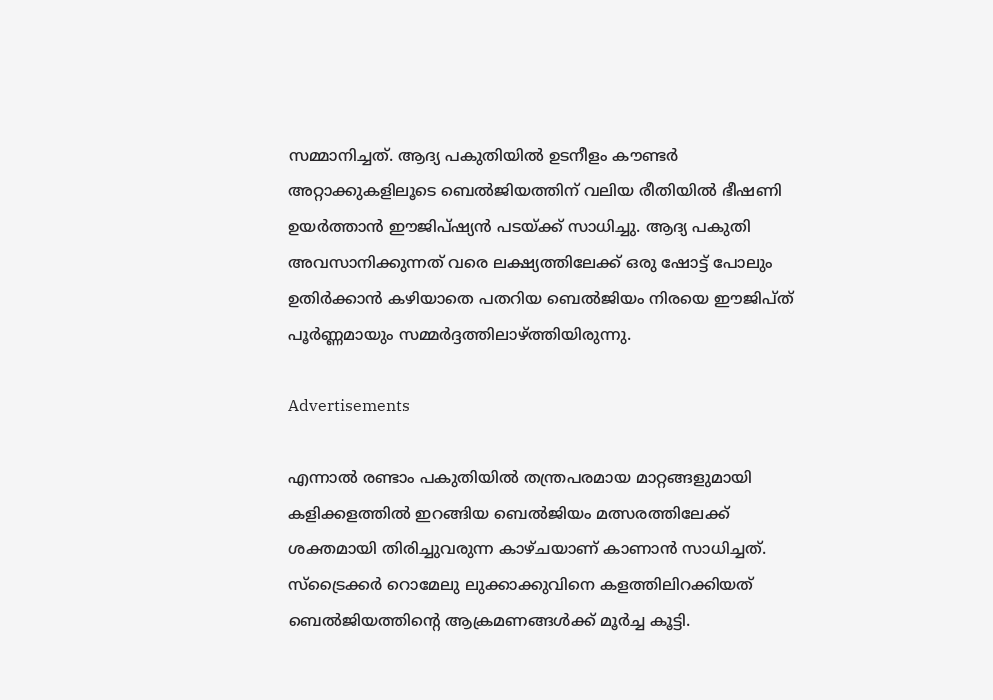സമ്മാനിച്ചത്. ആദ്യ പകുതിയില്‍ ഉടനീളം കൗണ്ടർ അറ്റാക്കുകളിലൂടെ ബെല്‍ജിയത്തിന് വലിയ രീതിയില്‍ ഭീഷണി ഉയർത്താൻ ഈജിപ്ഷ്യൻ പടയ്ക്ക് സാധിച്ചു. ആദ്യ പകുതി അവസാനിക്കുന്നത് വരെ ലക്ഷ്യത്തിലേക്ക് ഒരു ഷോട്ട് പോലും ഉതിർക്കാൻ കഴിയാതെ പതറിയ ബെല്‍ജിയം നിരയെ ഈജിപ്ത് പൂർണ്ണമായും സമ്മർദ്ദത്തിലാഴ്ത്തിയിരുന്നു.

Advertisements

എന്നാല്‍ രണ്ടാം പകുതിയില്‍ തന്ത്രപരമായ മാറ്റങ്ങളുമായി കളിക്കളത്തില്‍ ഇറങ്ങിയ ബെല്‍ജിയം മത്സരത്തിലേക്ക് ശക്തമായി തിരിച്ചുവരുന്ന കാഴ്ചയാണ് കാണാൻ സാധിച്ചത്. സ്ട്രൈക്കർ റൊമേലു ലുക്കാക്കുവിനെ കളത്തിലിറക്കിയത് ബെല്‍ജിയത്തിന്റെ ആക്രമണങ്ങള്‍ക്ക് മൂർച്ച കൂട്ടി.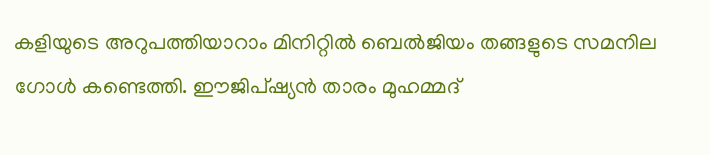കളിയുടെ അറുപത്തിയാറാം മിനിറ്റില്‍ ബെല്‍ജിയം തങ്ങളുടെ സമനില ഗോള്‍ കണ്ടെത്തി. ഈജിപ്ഷ്യൻ താരം മുഹമ്മദ്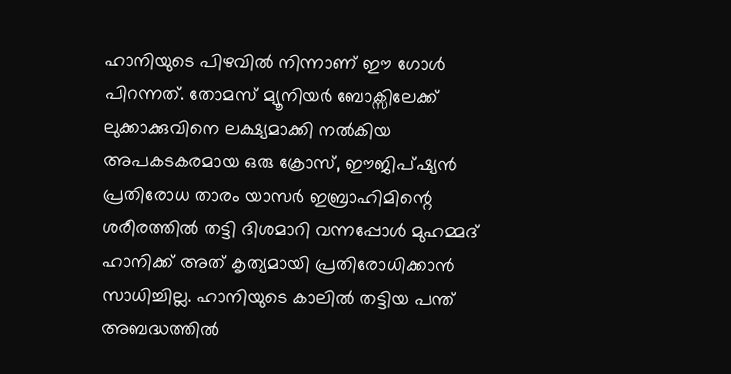ഹാനിയുടെ പിഴവില്‍ നിന്നാണ് ഈ ഗോള്‍ പിറന്നത്. തോമസ് മ്യൂനിയർ ബോക്സിലേക്ക് ലുക്കാക്കുവിനെ ലക്ഷ്യമാക്കി നല്‍കിയ അപകടകരമായ ഒരു ക്രോസ്, ഈജിപ്ഷ്യൻ പ്രതിരോധ താരം യാസർ ഇബ്രാഹിമിന്റെ ശരീരത്തില്‍ തട്ടി ദിശമാറി വന്നപ്പോള്‍ മുഹമ്മദ് ഹാനിക്ക് അത് കൃത്യമായി പ്രതിരോധിക്കാൻ സാധിച്ചില്ല. ഹാനിയുടെ കാലില്‍ തട്ടിയ പന്ത് അബദ്ധത്തില്‍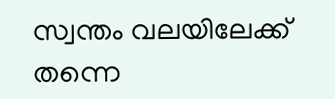സ്വന്തം വലയിലേക്ക് തന്നെ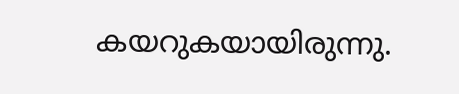കയറുകയായിരുന്നു.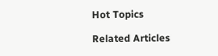Hot Topics

Related Articles